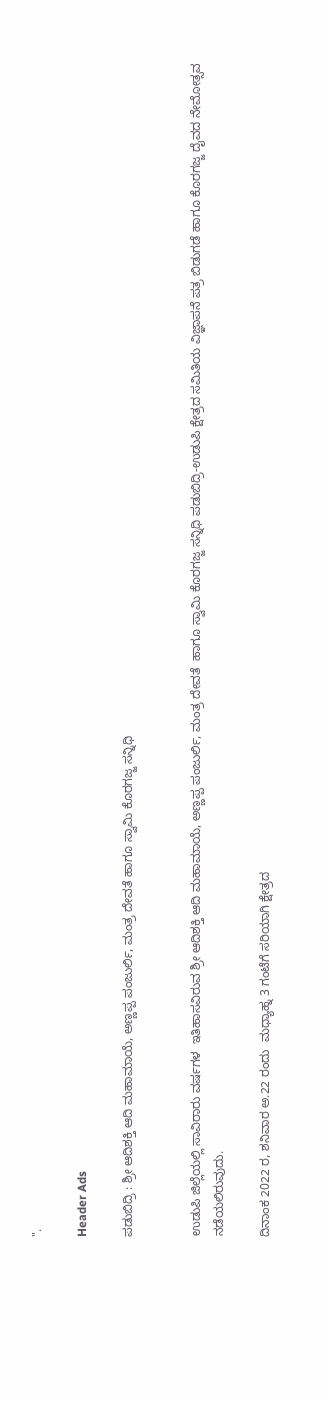".

Header Ads

ಪಡುಬಿದ್ರಿ : ಶ್ರೀ ಆದಿಶಕ್ತಿ ಆದಿ ಮಹಾಮಾಯೆ, ಅಣ್ಣಪ್ಪ ಪಂಜುರ್ಲಿ, ಮಂತ್ರ ದೇವತೆ ಹಾಗೂ ಸ್ವಾಮಿ ಕೊರಗಜ್ಜ ಸನ್ನಿಧಿ


ಉಡುಪಿ ಜಿಲ್ಲೆಯಲ್ಲಿ ಸಾವಿರಾರು ವರ್ಷಗಳ  ಇತಿಹಾಸವಿರುವ ಶ್ರೀ ಆದಿಶಕ್ತಿ ಆದಿ ಮಹಾಮಾಯೆ, ಅಣ್ಣಪ್ಪ ಪಂಜುರ್ಲಿ, ಮಂತ್ರ ದೇವತೆ  ಹಾಗೂ ಸ್ವಾಮಿ ಕೊರಗಜ್ಜ ಸನ್ನಿಧಿ ಪಡುಬಿದ್ರಿ-ಉಡುಪಿ ಕ್ಷೇತ್ರದ ಸಮಿತಿಯ ವಿಜ್ಞಾಪನೆ ಪತ್ರ ಬಿಡುಗಡೆ ಹಾಗೂ ಕೊರಗಜ್ಜ ದೈವದ ನೇಮೋತ್ಸವ ನಡೆಯಲಿರುವುದು.

ದಿನಾಂಕ 2022 ರ, ಶನಿವಾರ ಅ.22 ರಂದು  ಮಧ್ಯಾಹ್ನ 3 ಗಂಟೆಗೆ ಸರಿಯಾಗಿ ಕ್ಷೇತ್ರದ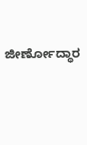ಜೀರ್ಣೋದ್ಧಾರ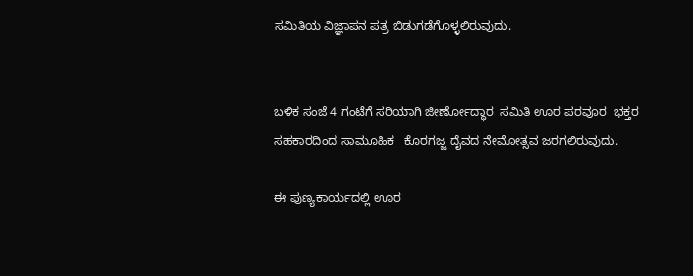ಸಮಿತಿಯ ವಿಜ್ಞಾಪನ ಪತ್ರ ಬಿಡುಗಡೆಗೊಳ್ಳಲಿರುವುದು.


ಬಳಿಕ ಸಂಜೆ 4 ಗಂಟೆಗೆ ಸರಿಯಾಗಿ ಜೀರ್ಣೋದ್ಧಾರ  ಸಮಿತಿ ಊರ ಪರವೂರ  ಭಕ್ತರ ಸಹಕಾರದಿಂದ ಸಾಮೂಹಿಕ   ಕೊರಗಜ್ಜ ದೈವದ ನೇಮೋತ್ಸವ ಜರಗಲಿರುವುದು.

ಈ ಪುಣ್ಯಕಾರ್ಯದಲ್ಲಿ ಊರ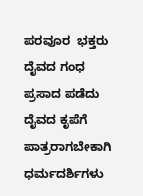ಪರವೂರ  ಭಕ್ತರು ದೈವದ ಗಂಧ ಪ್ರಸಾದ ಪಡೆದು  ದೈವದ ಕೃಪೆಗೆ ಪಾತ್ರರಾಗಬೇಕಾಗಿ ಧರ್ಮದರ್ಶಿಗಳು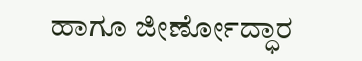ಹಾಗೂ ಜೀರ್ಣೋದ್ಧಾರ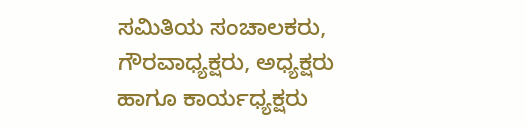ಸಮಿತಿಯ ಸಂಚಾಲಕರು, ಗೌರವಾಧ್ಯಕ್ಷರು, ಅಧ್ಯಕ್ಷರು ಹಾಗೂ ಕಾರ್ಯಧ್ಯಕ್ಷರು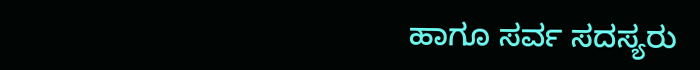ಹಾಗೂ ಸರ್ವ ಸದಸ್ಯರು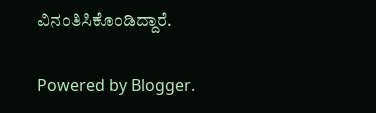ವಿನಂತಿಸಿಕೊಂಡಿದ್ದಾರೆ.

Powered by Blogger.